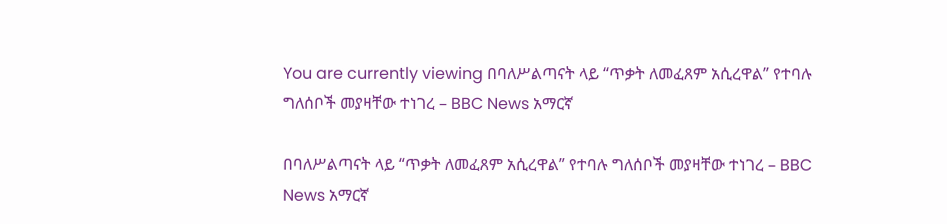You are currently viewing በባለሥልጣናት ላይ “ጥቃት ለመፈጸም አሲረዋል” የተባሉ ግለሰቦች መያዛቸው ተነገረ – BBC News አማርኛ

በባለሥልጣናት ላይ “ጥቃት ለመፈጸም አሲረዋል” የተባሉ ግለሰቦች መያዛቸው ተነገረ – BBC News አማርኛ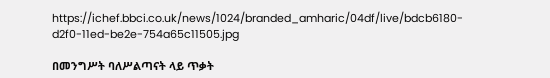https://ichef.bbci.co.uk/news/1024/branded_amharic/04df/live/bdcb6180-d2f0-11ed-be2e-754a65c11505.jpg

በመንግሥት ባለሥልጣናት ላይ ጥቃት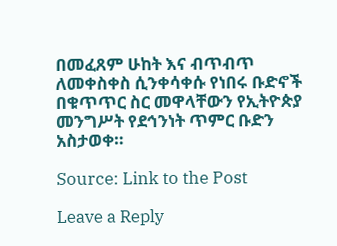በመፈጸም ሁከት እና ብጥብጥ ለመቀስቀስ ሲንቀሳቀሱ የነበሩ ቡድኖች በቁጥጥር ስር መዋላቸውን የኢትዮጵያ መንግሥት የደኅንነት ጥምር ቡድን አስታወቀ።

Source: Link to the Post

Leave a Reply